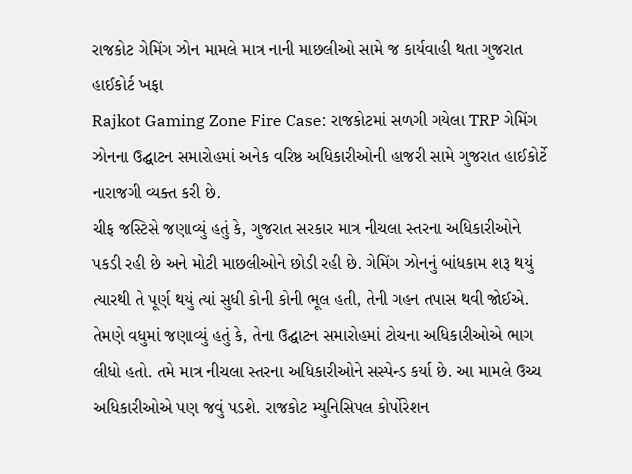રાજકોટ ગેમિંગ ઝોન મામલે માત્ર નાની માછલીઓ સામે જ કાર્યવાહી થતા ગુજરાત હાઈકોર્ટ ખફા
Rajkot Gaming Zone Fire Case: રાજકોટમાં સળગી ગયેલા TRP ગેમિંગ ઝોનના ઉદ્ઘાટન સમારોહમાં અનેક વરિષ્ઠ અધિકારીઓની હાજરી સામે ગુજરાત હાઈકોર્ટે નારાજગી વ્યક્ત કરી છે.
ચીફ જસ્ટિસે જણાવ્યું હતું કે, ગુજરાત સરકાર માત્ર નીચલા સ્તરના અધિકારીઓને પકડી રહી છે અને મોટી માછલીઓને છોડી રહી છે. ગેમિંગ ઝોનનું બાંધકામ શરૂ થયું ત્યારથી તે પૂર્ણ થયું ત્યાં સુધી કોની કોની ભૂલ હતી, તેની ગહન તપાસ થવી જોઈએ.
તેમણે વધુમાં જણાવ્યું હતું કે, તેના ઉદ્ઘાટન સમારોહમાં ટોચના અધિકારીઓએ ભાગ લીધો હતો. તમે માત્ર નીચલા સ્તરના અધિકારીઓને સસ્પેન્ડ કર્યા છે. આ મામલે ઉચ્ચ અધિકારીઓએ પણ જવું પડશે. રાજકોટ મ્યુનિસિપલ કોર્પોરેશન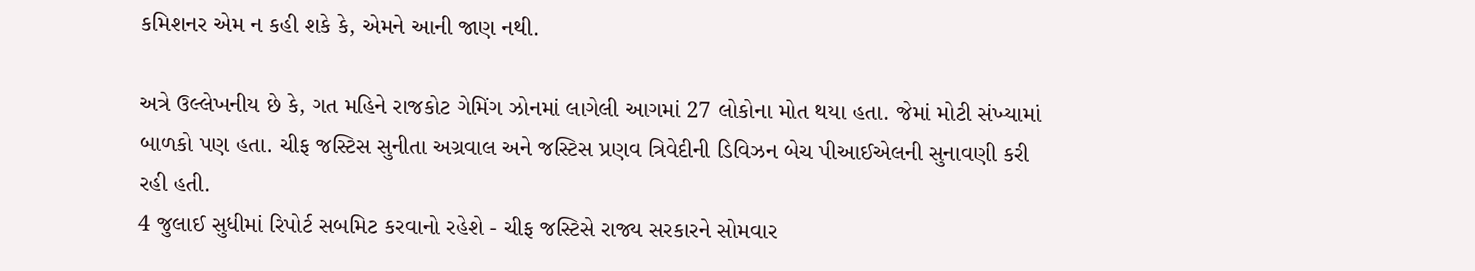કમિશનર એમ ન કહી શકે કે, એમને આની જાણ નથી.

અત્રે ઉલ્લેખનીય છે કે, ગત મહિને રાજકોટ ગેમિંગ ઝોનમાં લાગેલી આગમાં 27 લોકોના મોત થયા હતા. જેમાં મોટી સંખ્યામાં બાળકો પણ હતા. ચીફ જસ્ટિસ સુનીતા અગ્રવાલ અને જસ્ટિસ પ્રણવ ત્રિવેદીની ડિવિઝન બેચ પીઆઈએલની સુનાવણી કરી રહી હતી.
4 જુલાઈ સુધીમાં રિપોર્ટ સબમિટ કરવાનો રહેશે - ચીફ જસ્ટિસે રાજ્ય સરકારને સોમવાર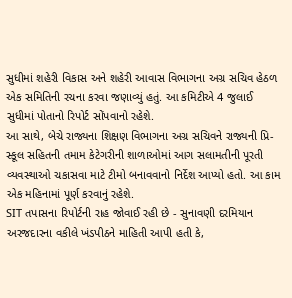સુધીમાં શહેરી વિકાસ અને શહેરી આવાસ વિભાગના અગ્ર સચિવ હેઠળ એક સમિતિની રચના કરવા જણાવ્યું હતું. આ કમિટીએ 4 જુલાઈ સુધીમાં પોતાનો રિપોર્ટ સોંપવાનો રહેશે.
આ સાથે, બેચે રાજ્યના શિક્ષણ વિભાગના અગ્ર સચિવને રાજ્યની પ્રિ-સ્કૂલ સહિતની તમામ કેટેગરીની શાળાઓમાં આગ સલામતીની પૂરતી વ્યવસ્થાઓ ચકાસવા માટે ટીમો બનાવવાનો નિર્દેશ આપ્યો હતો. આ કામ એક મહિનામાં પૂર્ણ કરવાનું રહેશે.
SIT તપાસના રિપોર્ટની રાહ જોવાઈ રહી છે - સુનાવણી દરમિયાન અરજદારના વકીલે ખંડપીઠને માહિતી આપી હતી કે,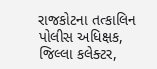રાજકોટના તત્કાલિન પોલીસ અધિક્ષક, જિલ્લા કલેક્ટર,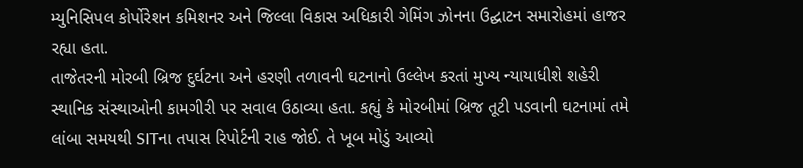મ્યુનિસિપલ કોર્પોરેશન કમિશનર અને જિલ્લા વિકાસ અધિકારી ગેમિંગ ઝોનના ઉદ્ઘાટન સમારોહમાં હાજર રહ્યા હતા.
તાજેતરની મોરબી બ્રિજ દુર્ઘટના અને હરણી તળાવની ઘટનાનો ઉલ્લેખ કરતાં મુખ્ય ન્યાયાધીશે શહેરી સ્થાનિક સંસ્થાઓની કામગીરી પર સવાલ ઉઠાવ્યા હતા. કહ્યું કે મોરબીમાં બ્રિજ તૂટી પડવાની ઘટનામાં તમે લાંબા સમયથી SITના તપાસ રિપોર્ટની રાહ જોઈ. તે ખૂબ મોડું આવ્યો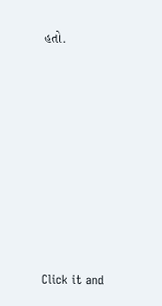હતો.












Click it and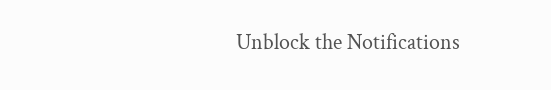Unblock the Notifications